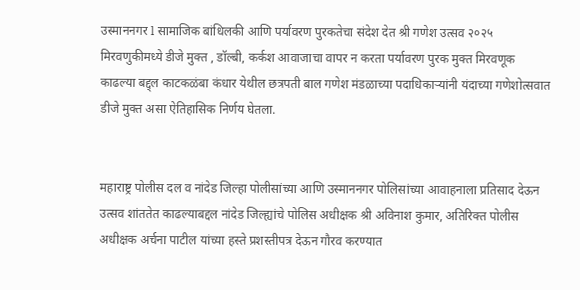उस्माननगर l सामाजिक बांधिलकी आणि पर्यावरण पुरकतेचा संदेश देत श्री गणेश उत्सव २०२५ मिरवणुकीमध्ये डीजे मुक्त , डॉल्बी, कर्कश आवाजाचा वापर न करता पर्यावरण पुरक मुक्त मिरवणूक काढल्या बद्द्ल काटकळंबा कंधार येथील छत्रपती बाल गणेश मंडळाच्या पदाधिकाऱ्यांनी यंदाच्या गणेशोत्सवात डीजे मुक्त असा ऐतिहासिक निर्णय घेतला.


महाराष्ट्र पोलीस दल व नांदेड जिल्हा पोलीसांच्या आणि उस्माननगर पोलिसांच्या आवाहनाला प्रतिसाद देऊन उत्सव शांततेत काढल्याबद्दल नांदेड जिल्ह्यांचे पोलिस अधीक्षक श्री अविनाश कुमार, अतिरिक्त पोलीस अधीक्षक अर्चना पाटील यांच्या हस्ते प्रशस्तीपत्र देऊन गौरव करण्यात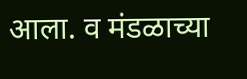आला. व मंडळाच्या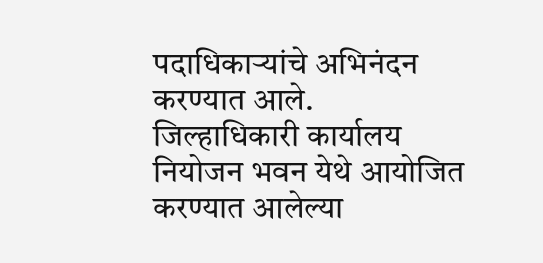पदाधिकाऱ्यांचे अभिनंदन करण्यात आले.
जिल्हाधिकारी कार्यालय नियोजन भवन येथे आयोजित करण्यात आलेल्या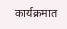कार्यक्रमात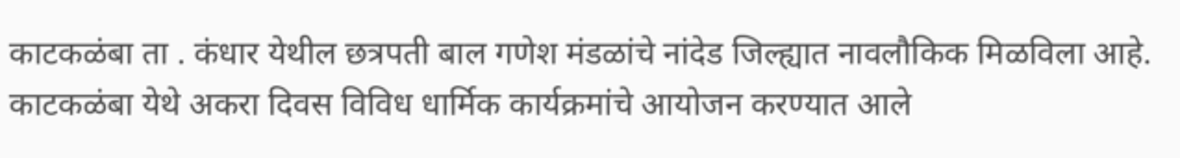काटकळंबा ता . कंधार येथील छत्रपती बाल गणेश मंडळांचे नांदेड जिल्ह्यात नावलौकिक मिळविला आहे. काटकळंबा येथे अकरा दिवस विविध धार्मिक कार्यक्रमांचे आयोजन करण्यात आले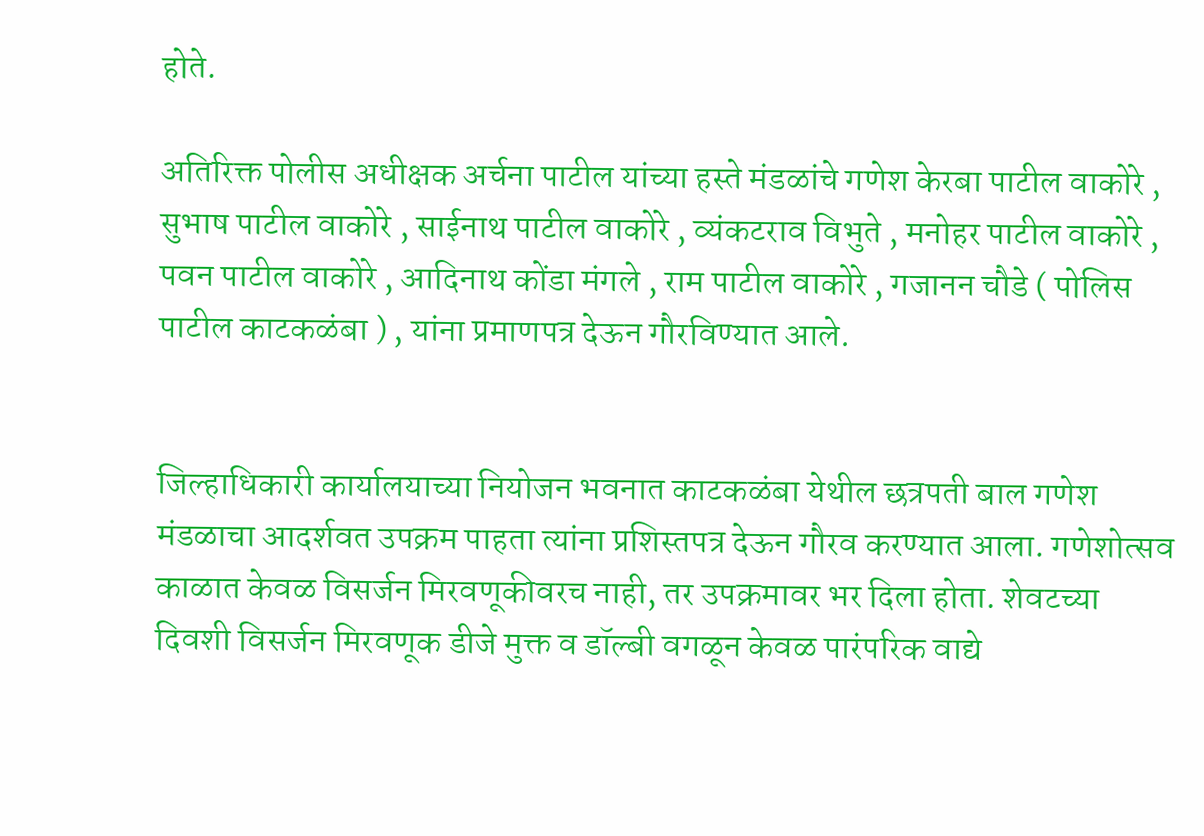होते.

अतिरिक्त पोलीस अधीक्षक अर्चना पाटील यांच्या हस्ते मंडळांचे गणेश केरबा पाटील वाकोरे , सुभाष पाटील वाकोरे , साईनाथ पाटील वाकोरे , व्यंकटराव विभुते , मनोहर पाटील वाकोरे , पवन पाटील वाकोरे , आदिनाथ कोंडा मंगले , राम पाटील वाकोरे , गजानन चौडे ( पोलिस पाटील काटकळंबा ) , यांना प्रमाणपत्र देऊन गौरविण्यात आले.


जिल्हाधिकारी कार्यालयाच्या नियोजन भवनात काटकळंबा येथील छत्रपती बाल गणेश मंडळाचा आदर्शवत उपक्रम पाहता त्यांना प्रशिस्तपत्र देऊन गौरव करण्यात आला. गणेशोत्सव काळात केवळ विसर्जन मिरवणूकीवरच नाही, तर उपक्रमावर भर दिला होता. शेवटच्या दिवशी विसर्जन मिरवणूक डीजे मुक्त व डॉल्बी वगळून केवळ पारंपरिक वाद्ये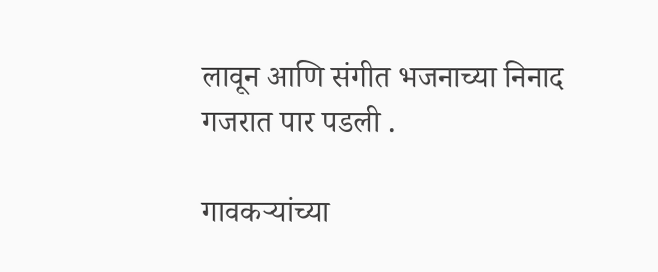लावून आणि संगीत भजनाच्या निनाद गजरात पार पडली .

गावकऱ्यांच्या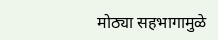मोठ्या सहभागामुळे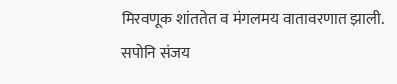मिरवणूक शांततेत व मंगलमय वातावरणात झाली. सपोनि संजय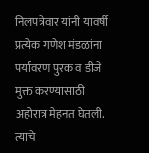निलपत्रेवार यांनी यावर्षी प्रत्येक गणेश मंडळांना पर्यावरण पुरक व डीजे मुक्त करण्यासाठी अहोरात्र मेहनत घेतली. त्याचे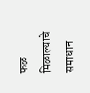फळ मिळाल्याचे समाधान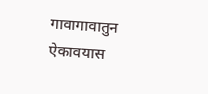गावागावातुन ऐकावयास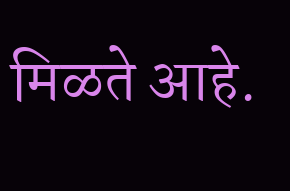मिळते आहे.